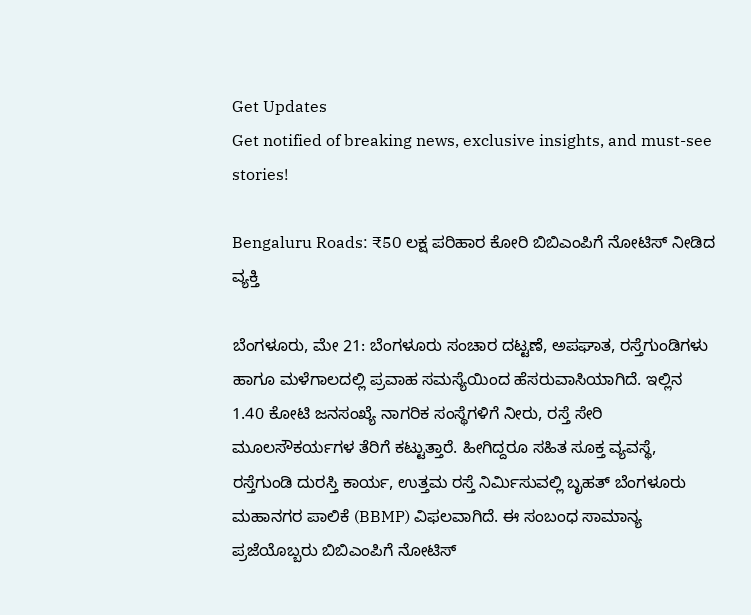Get Updates
Get notified of breaking news, exclusive insights, and must-see stories!

Bengaluru Roads: ₹50 ಲಕ್ಷ ಪರಿಹಾರ ಕೋರಿ ಬಿಬಿಎಂಪಿಗೆ ನೋಟಿಸ್ ನೀಡಿದ ವ್ಯಕ್ತಿ

ಬೆಂಗಳೂರು, ಮೇ 21: ಬೆಂಗಳೂರು ಸಂಚಾರ ದಟ್ಟಣೆ, ಅಪಘಾತ, ರಸ್ತೆಗುಂಡಿಗಳು ಹಾಗೂ ಮಳೆಗಾಲದಲ್ಲಿ ಪ್ರವಾಹ ಸಮಸ್ಯೆಯಿಂದ ಹೆಸರುವಾಸಿಯಾಗಿದೆ. ಇಲ್ಲಿನ 1.40 ಕೋಟಿ ಜನಸಂಖ್ಯೆ ನಾಗರಿಕ ಸಂಸ್ಥೆಗಳಿಗೆ ನೀರು, ರಸ್ತೆ ಸೇರಿ ಮೂಲಸೌಕರ್ಯಗಳ ತೆರಿಗೆ ಕಟ್ಟುತ್ತಾರೆ. ಹೀಗಿದ್ದರೂ ಸಹಿತ ಸೂಕ್ತ ವ್ಯವಸ್ಥೆ, ರಸ್ತೆಗುಂಡಿ ದುರಸ್ತಿ ಕಾರ್ಯ, ಉತ್ತಮ ರಸ್ತೆ ನಿರ್ಮಿಸುವಲ್ಲಿ ಬೃಹತ್ ಬೆಂಗಳೂರು ಮಹಾನಗರ ಪಾಲಿಕೆ (BBMP) ವಿಫಲವಾಗಿದೆ. ಈ ಸಂಬಂಧ ಸಾಮಾನ್ಯ ಪ್ರಜೆಯೊಬ್ಬರು ಬಿಬಿಎಂಪಿಗೆ ನೋಟಿಸ್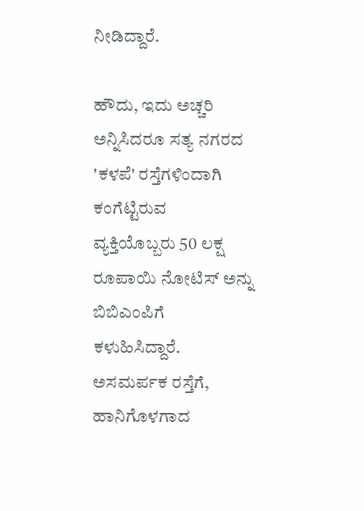ನೀಡಿದ್ದಾರೆ.

ಹೌದು, ಇದು ಅಚ್ಚರಿ ಅನ್ನಿಸಿದರೂ ಸತ್ಯ ನಗರದ 'ಕಳಪೆ' ರಸ್ತೆಗಳಿಂದಾಗಿ ಕಂಗೆಟ್ಟಿರುವ ವ್ಯಕ್ತಿಯೊಬ್ಬರು 50 ಲಕ್ಷ ರೂಪಾಯಿ ನೋಟಿಸ್ ಅನ್ನು ಬಿಬಿಎಂಪಿಗೆ ಕಳುಹಿಸಿದ್ದಾರೆ. ಅಸಮರ್ಪಕ ರಸ್ತೆಗೆ, ಹಾನಿಗೊಳಗಾದ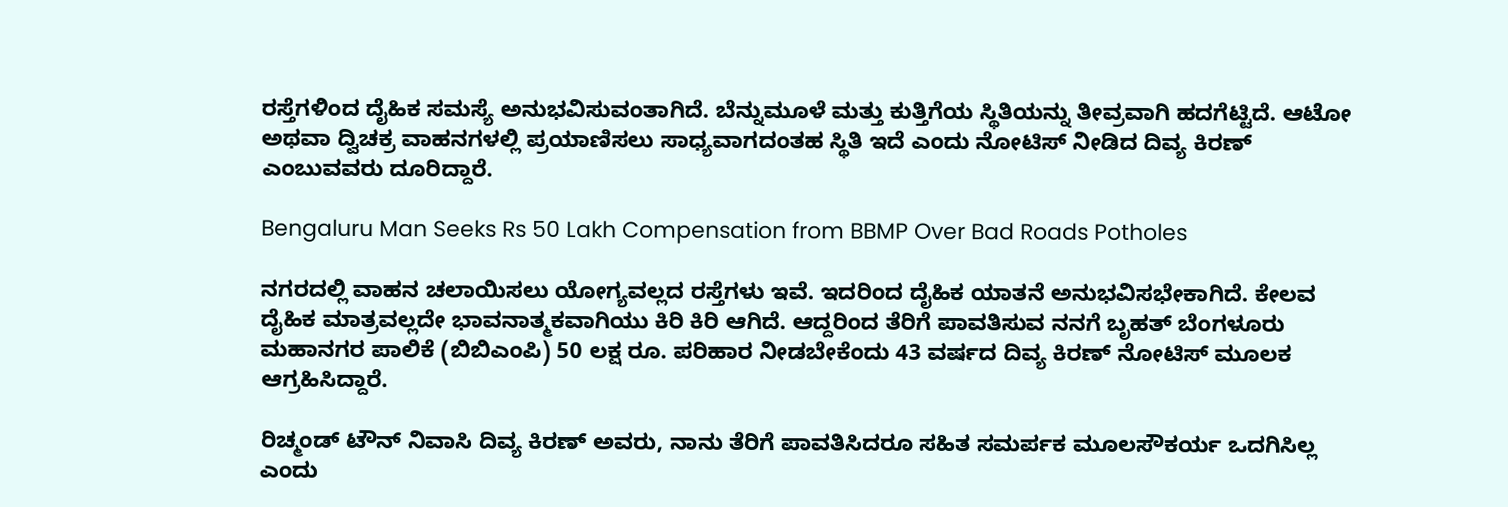ರಸ್ತೆಗಳಿಂದ ದೈಹಿಕ ಸಮಸ್ಯೆ ಅನುಭವಿಸುವಂತಾಗಿದೆ. ಬೆನ್ನುಮೂಳೆ ಮತ್ತು ಕುತ್ತಿಗೆಯ ಸ್ಥಿತಿಯನ್ನು ತೀವ್ರವಾಗಿ ಹದಗೆಟ್ಟಿದೆ. ಆಟೋ ಅಥವಾ ದ್ವಿಚಕ್ರ ವಾಹನಗಳಲ್ಲಿ ಪ್ರಯಾಣಿಸಲು ಸಾಧ್ಯವಾಗದಂತಹ ಸ್ಥಿತಿ ಇದೆ ಎಂದು ನೋಟಿಸ್ ನೀಡಿದ ದಿವ್ಯ ಕಿರಣ್ ಎಂಬುವವರು ದೂರಿದ್ದಾರೆ.

Bengaluru Man Seeks Rs 50 Lakh Compensation from BBMP Over Bad Roads Potholes

ನಗರದಲ್ಲಿ ವಾಹನ ಚಲಾಯಿಸಲು ಯೋಗ್ಯವಲ್ಲದ ರಸ್ತೆಗಳು ಇವೆ. ಇದರಿಂದ ದೈಹಿಕ ಯಾತನೆ ಅನುಭವಿಸಭೇಕಾಗಿದೆ. ಕೇಲವ ದೈಹಿಕ ಮಾತ್ರವಲ್ಲದೇ ಭಾವನಾತ್ಮಕವಾಗಿಯು ಕಿರಿ ಕಿರಿ ಆಗಿದೆ. ಆದ್ದರಿಂದ ತೆರಿಗೆ ಪಾವತಿಸುವ ನನಗೆ ಬೃಹತ್ ಬೆಂಗಳೂರು ಮಹಾನಗರ ಪಾಲಿಕೆ (ಬಿಬಿಎಂಪಿ) 50 ಲಕ್ಷ ರೂ. ಪರಿಹಾರ ನೀಡಬೇಕೆಂದು 43 ವರ್ಷದ ದಿವ್ಯ ಕಿರಣ್ ನೋಟಿಸ್ ಮೂಲಕ ಆಗ್ರಹಿಸಿದ್ದಾರೆ.

ರಿಚ್ಮಂಡ್ ಟೌನ್ ನಿವಾಸಿ ದಿವ್ಯ ಕಿರಣ್ ಅವರು, ನಾನು ತೆರಿಗೆ ಪಾವತಿಸಿದರೂ ಸಹಿತ ಸಮರ್ಪಕ ಮೂಲಸೌಕರ್ಯ ಒದಗಿಸಿಲ್ಲ ಎಂದು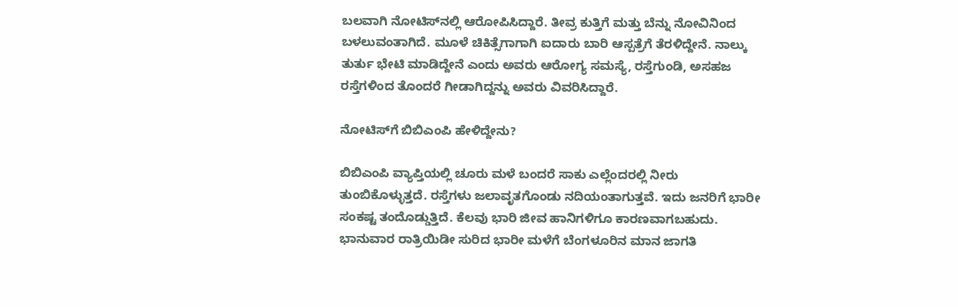ಬಲವಾಗಿ ನೋಟಿಸ್‌ನಲ್ಲಿ ಆರೋಪಿಸಿದ್ದಾರೆ. ತೀವ್ರ ಕುತ್ತಿಗೆ ಮತ್ತು ಬೆನ್ನು ನೋವಿನಿಂದ ಬಳಲುವಂತಾಗಿದೆ. ಮೂಳೆ ಚಿಕಿತ್ಸೆಗಾಗಾಗಿ ಐದಾರು ಬಾರಿ ಆಸ್ಪತ್ರೆಗೆ ತೆರಳಿದ್ದೇನೆ. ನಾಲ್ಕು ತುರ್ತು ಭೇಟಿ ಮಾಡಿದ್ದೇನೆ ಎಂದು ಅವರು ಆರೋಗ್ಯ ಸಮಸ್ಯೆ, ರಸ್ತೆಗುಂಡಿ, ಅಸಹಜ ರಸ್ತೆಗಳಿಂದ ತೊಂದರೆ ಗೀಡಾಗಿದ್ದನ್ನು ಅವರು ವಿವರಿಸಿದ್ದಾರೆ.

ನೋಟಿಸ್‌ಗೆ ಬಿಬಿಎಂಪಿ ಹೇಳಿದ್ದೇನು?

ಬಿಬಿಎಂಪಿ ವ್ಯಾಪ್ತಿಯಲ್ಲಿ ಚೂರು ಮಳೆ ಬಂದರೆ ಸಾಕು ಎಲ್ಲೆಂದರಲ್ಲಿ ನೀರು ತುಂಬಿಕೊಳ್ಳುತ್ತದೆ. ರಸ್ತೆಗಳು ಜಲಾವೃತಗೊಂಡು ನದಿಯಂತಾಗುತ್ತವೆ. ಇದು ಜನರಿಗೆ ಭಾರೀ ಸಂಕಷ್ಟ ತಂದೊಡ್ಡುತ್ತಿದೆ. ಕೆಲವು ಭಾರಿ ಜೀವ ಹಾನಿಗಳಿಗೂ ಕಾರಣವಾಗಬಹುದು. ಭಾನುವಾರ ರಾತ್ರಿಯಿಡೀ ಸುರಿದ ಭಾರೀ ಮಳೆಗೆ ಬೆಂಗಳೂರಿನ ಮಾನ ಜಾಗತಿ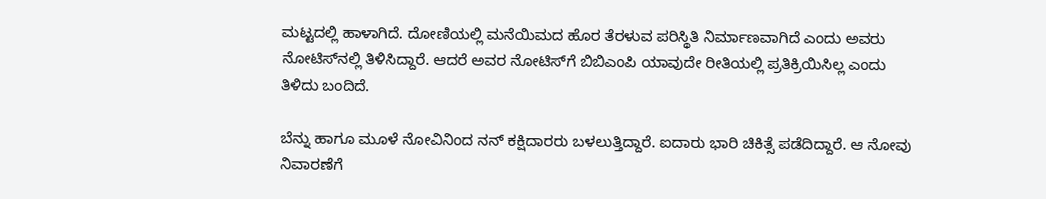ಮಟ್ಟದಲ್ಲಿ ಹಾಳಾಗಿದೆ. ದೋಣಿಯಲ್ಲಿ ಮನೆಯಿಮದ ಹೊರ ತೆರಳುವ ಪರಿಸ್ಥಿತಿ ನಿರ್ಮಾಣವಾಗಿದೆ ಎಂದು ಅವರು ನೋಟಿಸ್‌ನಲ್ಲಿ ತಿಳಿಸಿದ್ದಾರೆ. ಆದರೆ ಅವರ ನೋಟಿಸ್‌ಗೆ ಬಿಬಿಎಂಪಿ ಯಾವುದೇ ರೀತಿಯಲ್ಲಿ ಪ್ರತಿಕ್ರಿಯಿಸಿಲ್ಲ ಎಂದು ತಿಳಿದು ಬಂದಿದೆ.

ಬೆನ್ನು ಹಾಗೂ ಮೂಳೆ ನೋವಿನಿಂದ ನನ್ ಕಕ್ಷಿದಾರರು ಬಳಲುತ್ತಿದ್ದಾರೆ. ಐದಾರು ಭಾರಿ ಚಿಕಿತ್ಸೆ ಪಡೆದಿದ್ದಾರೆ. ಆ ನೋವು ನಿವಾರಣೆಗೆ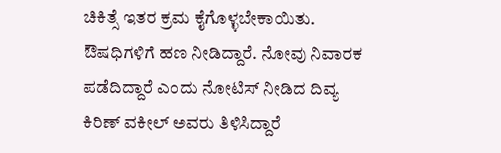ಚಿಕಿತ್ಸೆ ಇತರ ಕ್ರಮ ಕೈಗೊಳ್ಳಬೇಕಾಯಿತು. ಔಷಧಿಗಳಿಗೆ ಹಣ ನೀಡಿದ್ದಾರೆ. ನೋವು ನಿವಾರಕ ಪಡೆದಿದ್ದಾರೆ ಎಂದು ನೋಟಿಸ್ ನೀಡಿದ ದಿವ್ಯ ಕಿರಿಣ್ ವಕೀಲ್ ಅವರು ತಿಳಿಸಿದ್ದಾರೆ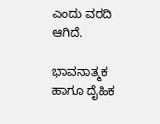ಎಂದು ವರದಿ ಆಗಿದೆ.

ಭಾವನಾತ್ಮಕ ಹಾಗೂ ದೈಹಿಕ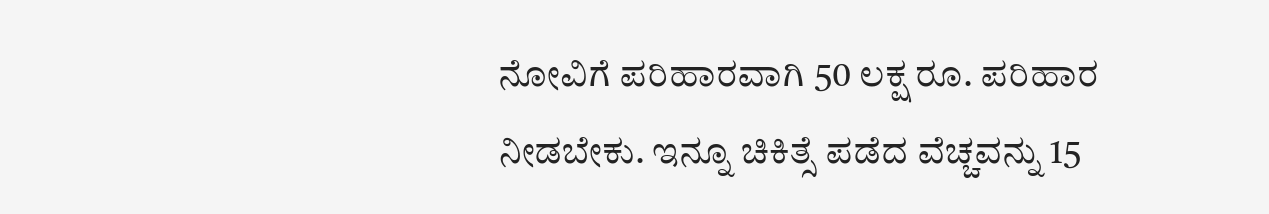ನೋವಿಗೆ ಪರಿಹಾರವಾಗಿ 50 ಲಕ್ಷ ರೂ. ಪರಿಹಾರ ನೀಡಬೇಕು. ಇನ್ನೂ ಚಿಕಿತ್ಸೆ ಪಡೆದ ವೆಚ್ಚವನ್ನು 15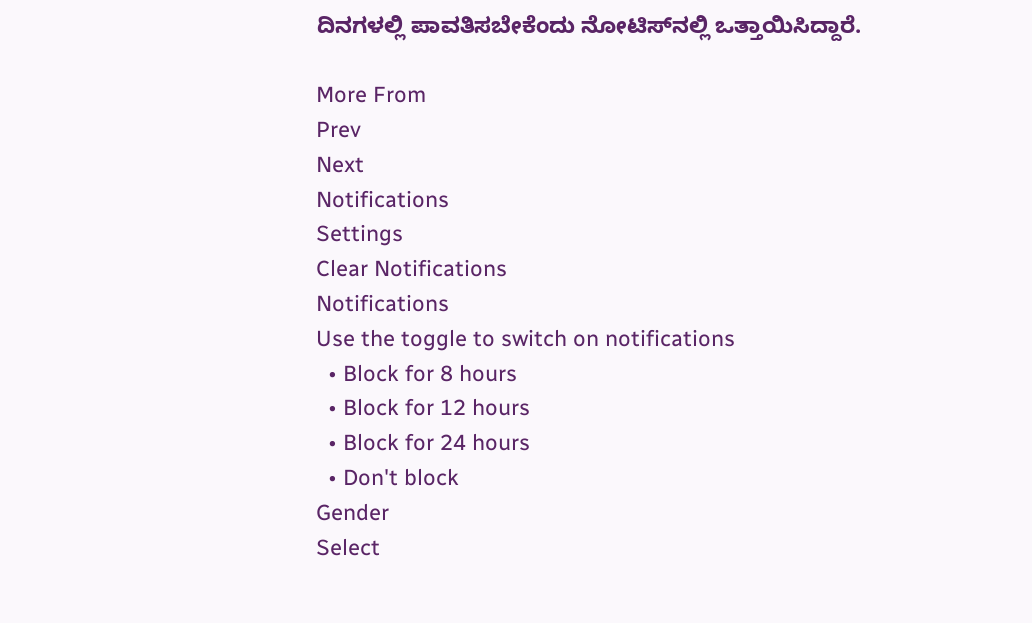ದಿನಗಳಲ್ಲಿ ಪಾವತಿಸಬೇಕೆಂದು ನೋಟಿಸ್‌ನಲ್ಲಿ ಒತ್ತಾಯಿಸಿದ್ದಾರೆ.

More From
Prev
Next
Notifications
Settings
Clear Notifications
Notifications
Use the toggle to switch on notifications
  • Block for 8 hours
  • Block for 12 hours
  • Block for 24 hours
  • Don't block
Gender
Select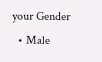your Gender
  • Male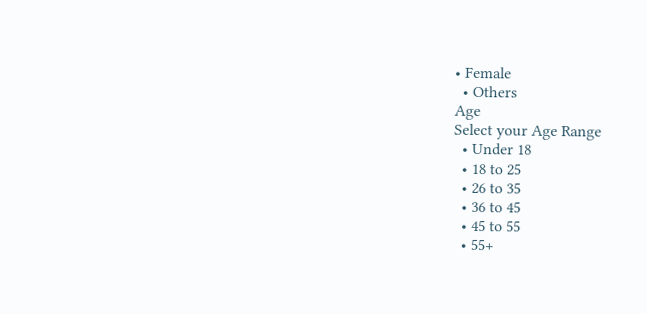• Female
  • Others
Age
Select your Age Range
  • Under 18
  • 18 to 25
  • 26 to 35
  • 36 to 45
  • 45 to 55
  • 55+